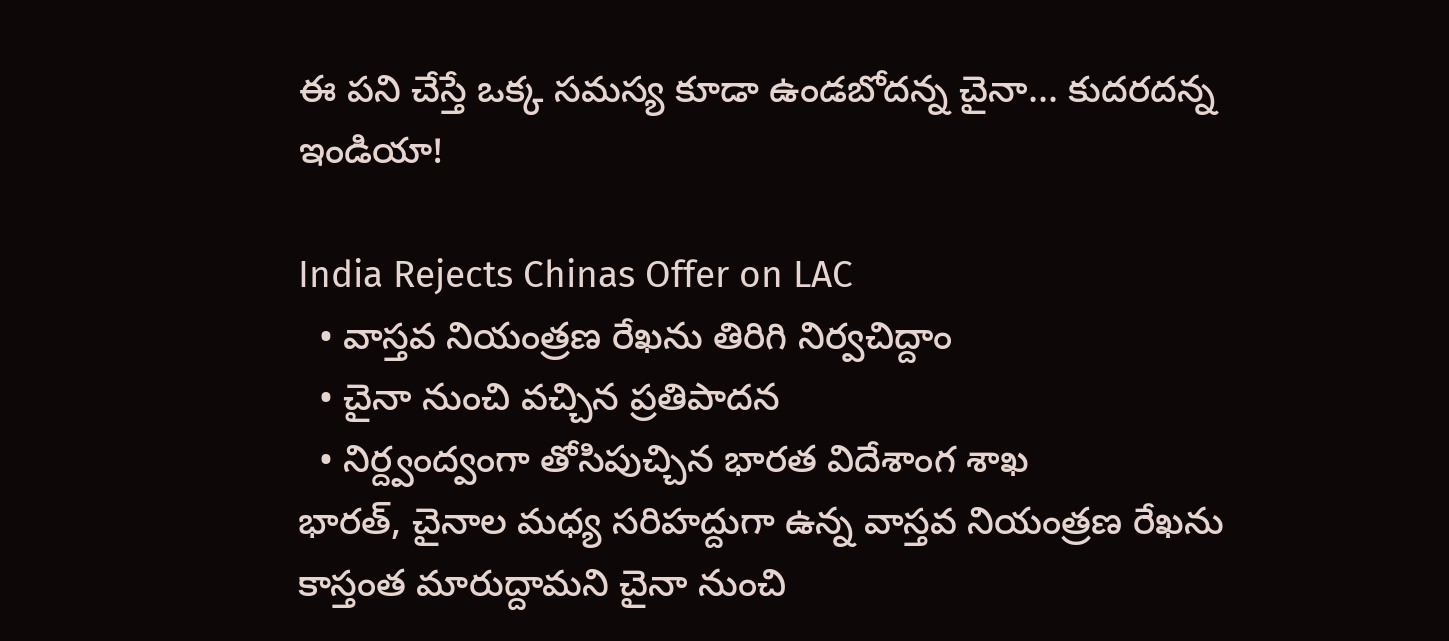ఈ పని చేస్తే ఒక్క సమస్య కూడా ఉండబోదన్న చైనా... కుదరదన్న ఇండియా!

India Rejects Chinas Offer on LAC
  • వాస్తవ నియంత్రణ రేఖను తిరిగి నిర్వచిద్దాం
  • చైనా నుంచి వచ్చిన ప్రతిపాదన
  • నిర్ద్వంద్వంగా తోసిపుచ్చిన భారత విదేశాంగ శాఖ
భారత్, చైనాల మధ్య సరిహద్దుగా ఉన్న వాస్తవ నియంత్రణ రేఖను కాస్తంత మారుద్దామని చైనా నుంచి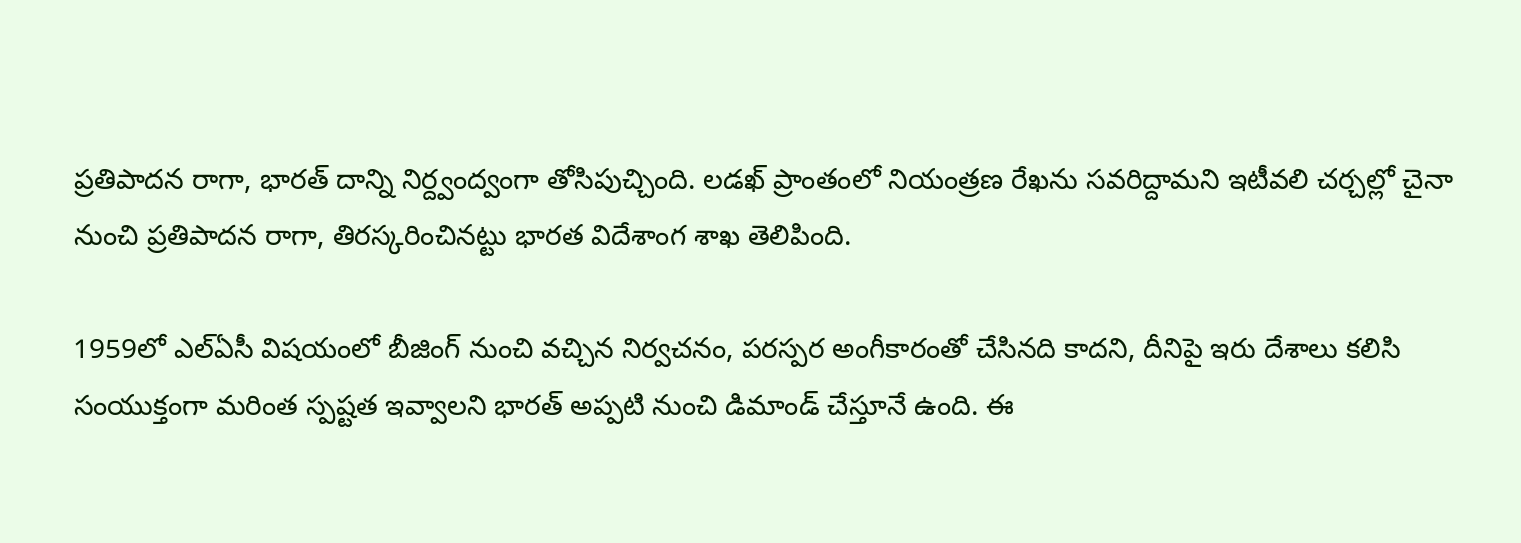ప్రతిపాదన రాగా, భారత్ దాన్ని నిర్ద్వంద్వంగా తోసిపుచ్చింది. లడఖ్ ప్రాంతంలో నియంత్రణ రేఖను సవరిద్దామని ఇటీవలి చర్చల్లో చైనా నుంచి ప్రతిపాదన రాగా, తిరస్కరించినట్టు భారత విదేశాంగ శాఖ తెలిపింది.

1959లో ఎల్ఏసీ విషయంలో బీజింగ్ నుంచి వచ్చిన నిర్వచనం, పరస్పర అంగీకారంతో చేసినది కాదని, దీనిపై ఇరు దేశాలు కలిసి సంయుక్తంగా మరింత స్పష్టత ఇవ్వాలని భారత్ అప్పటి నుంచి డిమాండ్ చేస్తూనే ఉంది. ఈ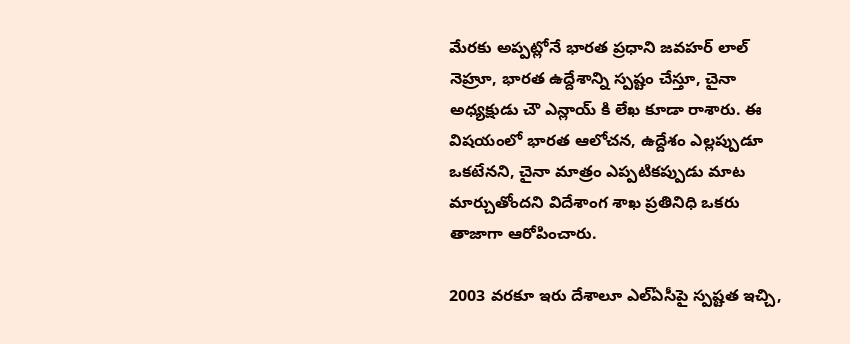మేరకు అప్పట్లోనే భారత ప్రధాని జవహర్ లాల్ నెహ్రూ, భారత ఉద్దేశాన్ని స్పష్టం చేస్తూ, చైనా అధ్యక్షుడు చౌ ఎన్లాయ్ కి లేఖ కూడా రాశారు. ఈ విషయంలో భారత ఆలోచన, ఉద్దేశం ఎల్లప్పుడూ ఒకటేనని, చైనా మాత్రం ఎప్పటికప్పుడు మాట మార్చుతోందని విదేశాంగ శాఖ ప్రతినిధి ఒకరు తాజాగా ఆరోపించారు.

2003 వరకూ ఇరు దేశాలూ ఎల్ఏసీపై స్పష్టత ఇచ్చి,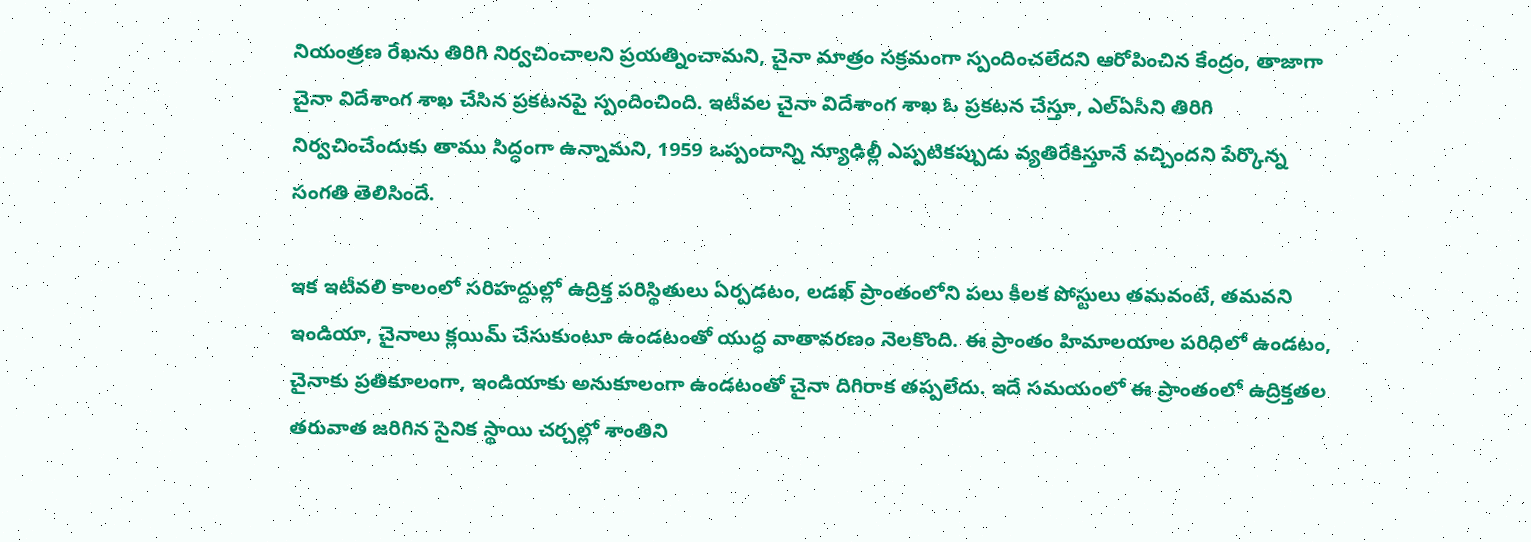నియంత్రణ రేఖను తిరిగి నిర్వచించాలని ప్రయత్నించామని, చైనా మాత్రం సక్రమంగా స్పందించలేదని ఆరోపించిన కేంద్రం, తాజాగా చైనా విదేశాంగ శాఖ చేసిన ప్రకటనపై స్పందించింది. ఇటీవల చైనా విదేశాంగ శాఖ ఓ ప్రకటన చేస్తూ, ఎల్ఏసీని తిరిగి నిర్వచించేందుకు తాము సిద్ధంగా ఉన్నామని, 1959 ఒప్పందాన్ని న్యూఢిల్లీ ఎప్పటికప్పుడు వ్యతిరేకిస్తూనే వచ్చిందని పేర్కొన్న సంగతి తెలిసిందే.

ఇక ఇటీవలి కాలంలో సరిహద్దుల్లో ఉద్రిక్త పరిస్థితులు ఏర్పడటం, లడఖ్ ప్రాంతంలోని పలు కీలక పోస్టులు తమవంటే, తమవని ఇండియా, చైనాలు క్లయిమ్ చేసుకుంటూ ఉండటంతో యుద్ధ వాతావరణం నెలకొంది. ఈ ప్రాంతం హిమాలయాల పరిధిలో ఉండటం, చైనాకు ప్రతికూలంగా, ఇండియాకు అనుకూలంగా ఉండటంతో చైనా దిగిరాక తప్పలేదు. ఇదే సమయంలో ఈ ప్రాంతంలో ఉద్రిక్తతల తరువాత జరిగిన సైనిక స్థాయి చర్చల్లో శాంతిని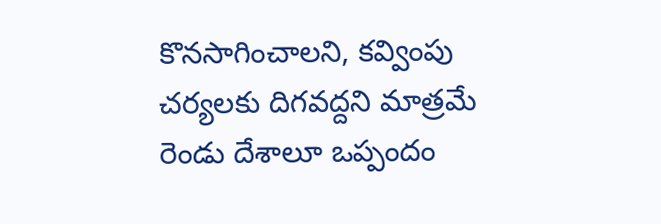కొనసాగించాలని, కవ్వింపు చర్యలకు దిగవద్దని మాత్రమే రెండు దేశాలూ ఒప్పందం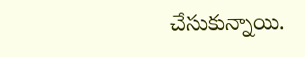చేసుకున్నాయి.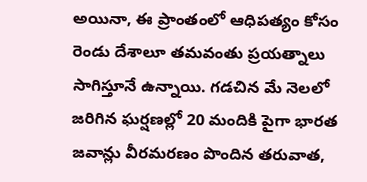అయినా, ఈ ప్రాంతంలో ఆధిపత్యం కోసం రెండు దేశాలూ తమవంతు ప్రయత్నాలు సాగిస్తూనే ఉన్నాయి. గడచిన మే నెలలో జరిగిన ఘర్షణల్లో 20 మందికి పైగా భారత జవాన్లు వీరమరణం పొందిన తరువాత,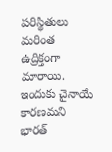పరిస్థితులు మరింత ఉద్రిక్తంగా మారాయి. ఇందుకు చైనాయే కారణమని భారత్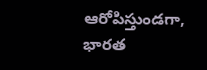ఆరోపిస్తుండగా, భారత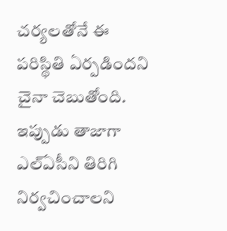చర్యలతోనే ఈ పరిస్థితి ఏర్పడిందని చైనా చెబుతోంది. ఇప్పుడు తాజాగా ఎల్ఏసీని తిరిగి నిర్వచించాలని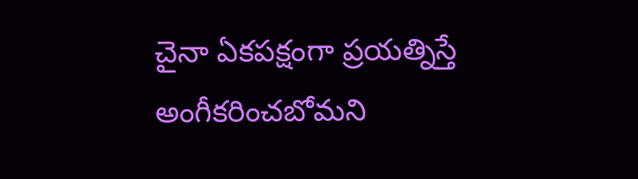చైనా ఏకపక్షంగా ప్రయత్నిస్తే అంగీకరించబోమని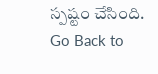స్పష్టం చేసింది.
Go Back to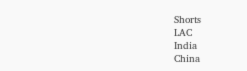Shorts
LAC
India
China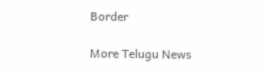Border

More Telugu News